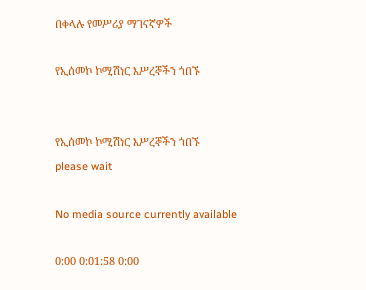በቀላሉ የመሥሪያ ማገናኛዎች

የኢሰመኮ ኮሚሽነር እሥረኞችን ጎበኙ


የኢሰመኮ ኮሚሽነር እሥረኞችን ጎበኙ
please wait

No media source currently available

0:00 0:01:58 0:00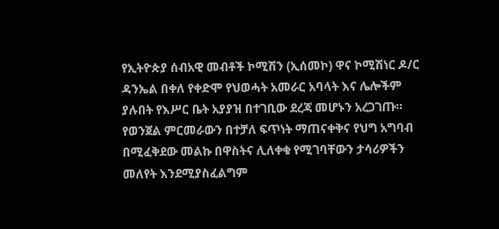የኢትዮጵያ ሰብአዊ መብቶች ኮሚሽን (ኢሰመኮ) ዋና ኮሚሽነር ዶ/ር ዳንኤል በቀለ የቀድሞ የህወሓት አመራር አባላት እና ሌሎችም ያሉበት የእሥር ቤት አያያዝ በተገቢው ደረጃ መሆኑን አረጋገጡ። የወንጀል ምርመራውን በተቻለ ፍጥነት ማጠናቀቅና የህግ አግባብ በሚፈቅደው መልኩ በዋስትና ሊለቀቁ የሚገባቸውን ታሳሪዎችን መለየት እንደሚያስፈልግም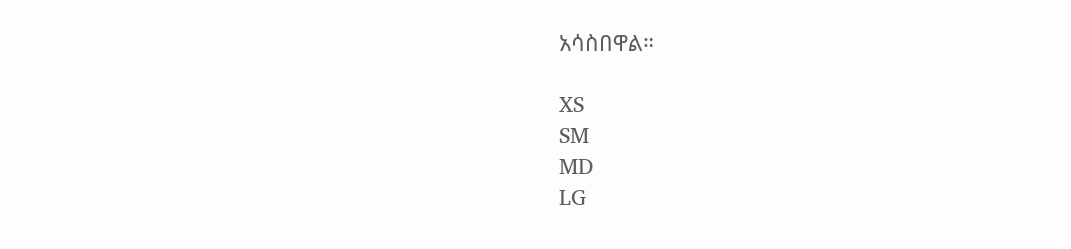አሳስበዋል።

XS
SM
MD
LG